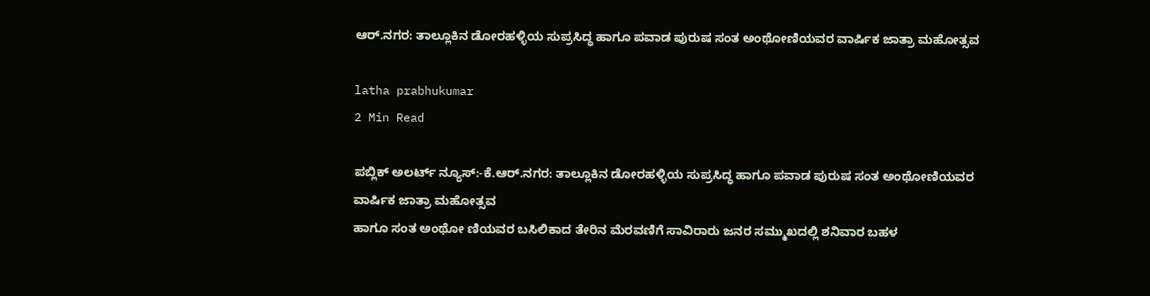ಆರ್.ನಗರ: ತಾಲ್ಲೂಕಿನ ಡೋರಹಳ್ಳಿಯ ಸುಪ್ರಸಿದ್ಧ ಹಾಗೂ ಪವಾಡ ಪುರುಷ ಸಂತ ಅಂಥೋಣಿಯವರ ವಾರ್ಷಿಕ ಜಾತ್ರಾ ಮಹೋತ್ಸವ

latha prabhukumar
2 Min Read

ಪಬ್ಲಿಕ್ ಅಲರ್ಟ್ ನ್ಯೂಸ್:-ಕೆ.ಆರ್.ನಗರ: ತಾಲ್ಲೂಕಿನ ಡೋರಹಳ್ಳಿಯ ಸುಪ್ರಸಿದ್ಧ ಹಾಗೂ ಪವಾಡ ಪುರುಷ ಸಂತ ಅಂಥೋಣಿಯವರ ವಾರ್ಷಿಕ ಜಾತ್ರಾ ಮಹೋತ್ಸವ
ಹಾಗೂ ಸಂತ ಅಂಥೋ ಣಿಯವರ ಬಸಿಲಿಕಾದ ತೇರಿನ ಮೆರವಣಿಗೆ ಸಾವಿರಾರು ಜನರ ಸಮ್ಮುಖದಲ್ಲಿ ಶನಿವಾರ ಬಹಳ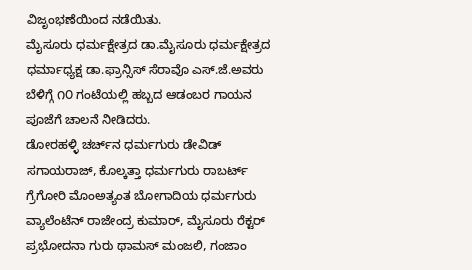ವಿಜೃಂಭಣೆಯಿಂದ ನಡೆಯಿತು.
ಮೈಸೂರು ಧರ್ಮಕ್ಷೇತ್ರದ ಡಾ.ಮೈಸೂರು ಧರ್ಮಕ್ಷೇತ್ರದ ಧರ್ಮಾಧ್ಯಕ್ಷ ಡಾ.ಫ್ರಾನ್ಸಿಸ್ ಸೆರಾವೊ ಎಸ್.ಜೆ.ಅವರು ಬೆಳಿಗ್ಗೆ ೧೦ ಗಂಟೆಯಲ್ಲಿ ಹಬ್ಬದ ಆಡಂಬರ ಗಾಯನ ಪೂಜೆಗೆ ಚಾಲನೆ ನೀಡಿದರು.
ಡೋರಹಳ್ಳಿ ಚರ್ಚ್‌ನ ಧರ್ಮಗುರು ಡೇವಿಡ್ ಸಗಾಯರಾಜ್, ಕೊಲ್ಕತ್ತಾ ಧರ್ಮಗುರು ರಾಬರ್ಟ್ ಗ್ರೆಗೋರಿ ಮೊಂಅತ್ಯಂತ ಬೋಗಾದಿಯ ಧರ್ಮಗುರು ವ್ಯಾಲೆಂಟೆನ್ ರಾಜೇಂದ್ರ ಕುಮಾರ್, ಮೈಸೂರು ರೆಕ್ಟರ್ ಪ್ರಭೋದನಾ ಗುರು ಥಾಮಸ್ ಮಂಜಲಿ, ಗಂಜಾಂ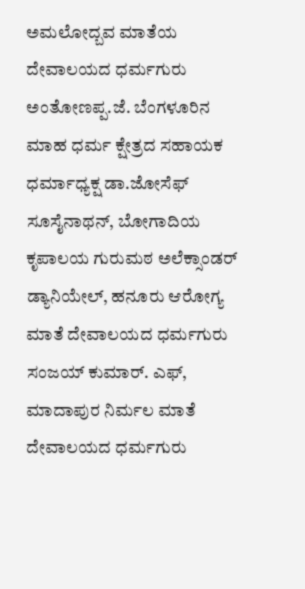ಅಮಲೋದ್ಬವ ಮಾತೆಯ ದೇವಾಲಯದ ಧರ್ಮಗುರು ಅಂತೋಣಪ್ಪ.ಜೆ. ಬೆಂಗಳೂರಿನ ಮಾಹ ಧರ್ಮ ಕ್ಷೇತ್ರದ ಸಹಾಯಕ ಧರ್ಮಾಧ್ಯಕ್ಷ ಡಾ.ಜೋಸೆಫ್ ಸೂಸೈನಾಥನ್, ಬೋಗಾದಿಯ ಕೃಪಾಲಯ ಗುರುಮಠ ಅಲೆಕ್ಸಾಂಡರ್ ಡ್ಯಾನಿಯೇಲ್, ಹನೂರು ಆರೋಗ್ಯ ಮಾತೆ ದೇವಾಲಯದ ಧರ್ಮಗುರು ಸಂಜಯ್ ಕುಮಾರ್. ಎಫ್, ಮಾದಾಪುರ ನಿರ್ಮಲ ಮಾತೆ ದೇವಾಲಯದ ಧರ್ಮಗುರು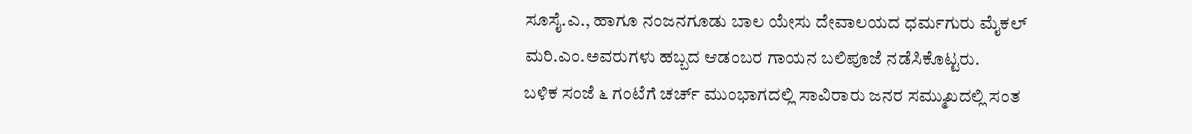ಸೂಸೈ.ಎ., ಹಾಗೂ ನಂಜನಗೂಡು ಬಾಲ ಯೇಸು ದೇವಾಲಯದ ಧರ್ಮಗುರು ಮೈಕಲ್ ಮರಿ.ಎಂ.ಅವರುಗಳು ಹಬ್ಬದ ಆಡಂಬರ ಗಾಯನ ಬಲಿಪೂಜೆ ನಡೆಸಿಕೊಟ್ಟರು.
ಬಳಿಕ ಸಂಜೆ ೬ ಗಂಟೆಗೆ ಚರ್ಚ್ ಮುಂಭಾಗದಲ್ಲಿ ಸಾವಿರಾರು ಜನರ ಸಮ್ಮುಖದಲ್ಲಿ ಸಂತ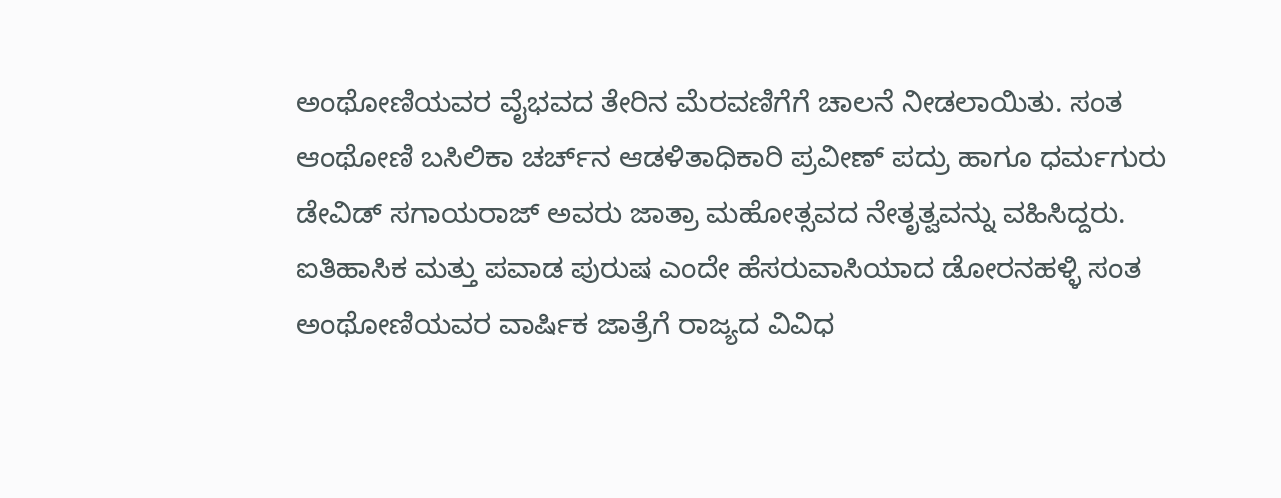ಅಂಥೋಣಿಯವರ ವೈಭವದ ತೇರಿನ ಮೆರವಣಿಗೆಗೆ ಚಾಲನೆ ನೀಡಲಾಯಿತು. ಸಂತ ಆಂಥೋಣಿ ಬಸಿಲಿಕಾ ಚರ್ಚ್‌ನ ಆಡಳಿತಾಧಿಕಾರಿ ಪ್ರವೀಣ್ ಪದ್ರು ಹಾಗೂ ಧರ್ಮಗುರು ಡೇವಿಡ್ ಸಗಾಯರಾಜ್ ಅವರು ಜಾತ್ರಾ ಮಹೋತ್ಸವದ ನೇತೃತ್ವವನ್ನು ವಹಿಸಿದ್ದರು.
ಐತಿಹಾಸಿಕ ಮತ್ತು ಪವಾಡ ಪುರುಷ ಎಂದೇ ಹೆಸರುವಾಸಿಯಾದ ಡೋರನಹಳ್ಳಿ ಸಂತ ಅಂಥೋಣಿಯವರ ವಾರ್ಷಿಕ ಜಾತ್ರೆಗೆ ರಾಜ್ಯದ ವಿವಿಧ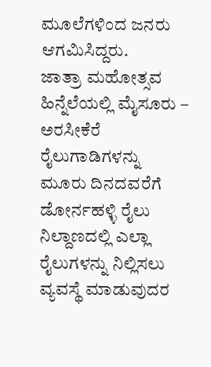ಮೂಲೆಗಳಿಂದ ಜನರು ಆಗಮಿಸಿದ್ದರು.
ಜಾತ್ರಾ ಮಹೋತ್ಸವ ಹಿನ್ನೆಲೆಯಲ್ಲಿ ಮೈಸೂರು – ಅರಸೀಕೆರೆ ರೈಲುಗಾಡಿಗಳನ್ನು ಮೂರು ದಿನದವರೆಗೆ ಡೋರ್ನಹಳ್ಳಿ ರೈಲು ನಿಲ್ದಾಣದಲ್ಲಿ ಎಲ್ಲಾ ರೈಲುಗಳನ್ನು ನಿಲ್ಲಿಸಲು ವ್ಯವಸ್ಥೆ ಮಾಡುವುದರ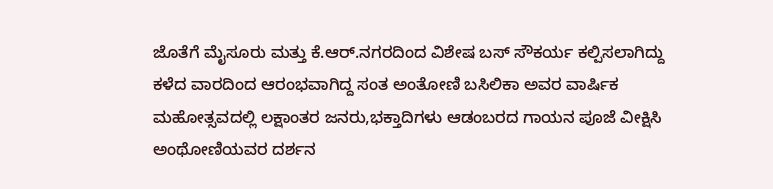ಜೊತೆಗೆ ಮೈಸೂರು ಮತ್ತು ಕೆ.ಆರ್.ನಗರದಿಂದ ವಿಶೇಷ ಬಸ್ ಸೌಕರ್ಯ ಕಲ್ಪಿಸಲಾಗಿದ್ದು ಕಳೆದ ವಾರದಿಂದ ಆರಂಭವಾಗಿದ್ದ ಸಂತ ಅಂತೋಣಿ ಬಸಿಲಿಕಾ ಅವರ ವಾರ್ಷಿಕ ಮಹೋತ್ಸವದಲ್ಲಿ ಲಕ್ಷಾಂತರ ಜನರು,ಭಕ್ತಾದಿಗಳು ಆಡಂಬರದ ಗಾಯನ ಪೂಜೆ ವೀಕ್ಷಿಸಿ ಅಂಥೋಣಿಯವರ ದರ್ಶನ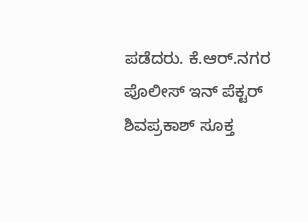ಪಡೆದರು. ಕೆ.ಆರ್.ನಗರ ಪೊಲೀಸ್ ಇನ್ ಪೆಕ್ಟರ್ ಶಿವಪ್ರಕಾಶ್ ಸೂಕ್ತ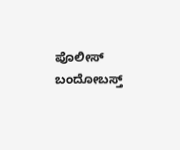ಪೊಲೀಸ್ ಬಂದೋಬಸ್ತ್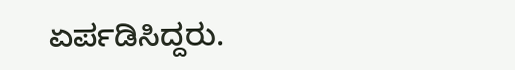ಏರ್ಪಡಿಸಿದ್ದರು.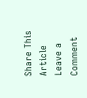Share This Article
Leave a Comment